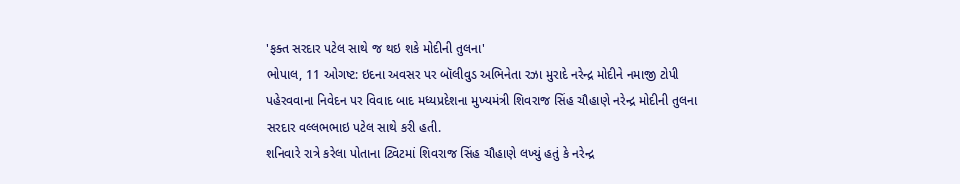'ફક્ત સરદાર પટેલ સાથે જ થઇ શકે મોદીની તુલના'
ભોપાલ, 11 ઓગષ્ટ: ઇદના અવસર પર બૉલીવુડ અભિનેતા રઝા મુરાદે નરેન્દ્ર મોદીને નમાજી ટોપી પહેરવવાના નિવેદન પર વિવાદ બાદ મધ્યપ્રદેશના મુખ્યમંત્રી શિવરાજ સિંહ ચૌહાણે નરેન્દ્ર મોદીની તુલના સરદાર વલ્લભભાઇ પટેલ સાથે કરી હતી.
શનિવારે રાત્રે કરેલા પોતાના ટ્વિટમાં શિવરાજ સિંહ ચૌહાણે લખ્યું હતું કે નરેન્દ્ર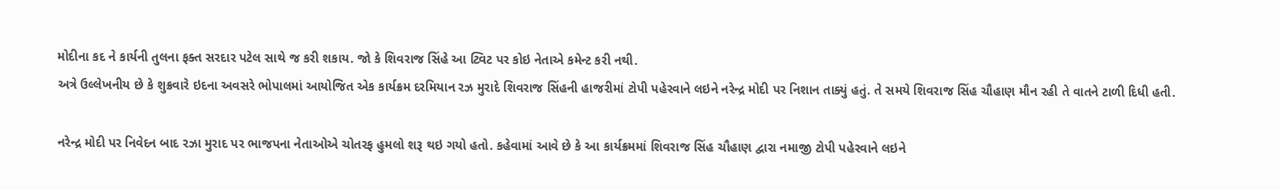મોદીના કદ ને કાર્યની તુલના ફક્ત સરદાર પટેલ સાથે જ કરી શકાય. જો કે શિવરાજ સિંહે આ ટ્વિટ પર કોઇ નેતાએ કમેન્ટ કરી નથી.
અત્રે ઉલ્લેખનીય છે કે શુક્રવારે ઇદના અવસરે ભોપાલમાં આયોજિત એક કાર્યક્રમ દરમિયાન રઝ મુરાદે શિવરાજ સિંહની હાજરીમાં ટોપી પહેરવાને લઇને નરેન્દ્ર મોદી પર નિશાન તાક્યું હતું. તે સમયે શિવરાજ સિંહ ચૌહાણ મૌન રહી તે વાતને ટાળી દિધી હતી.

નરેન્દ્ર મોદી પર નિવેદન બાદ રઝા મુરાદ પર ભાજપના નેતાઓએ ચોતરફ હુમલો શરૂ થઇ ગયો હતો. કહેવામાં આવે છે કે આ કાર્યક્રમમાં શિવરાજ સિંહ ચૌહાણ દ્વારા નમાજી ટોપી પહેરવાને લઇને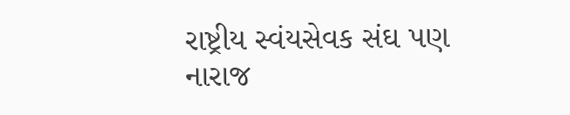રાષ્ટ્રીય સ્વંયસેવક સંઘ પણ નારાજ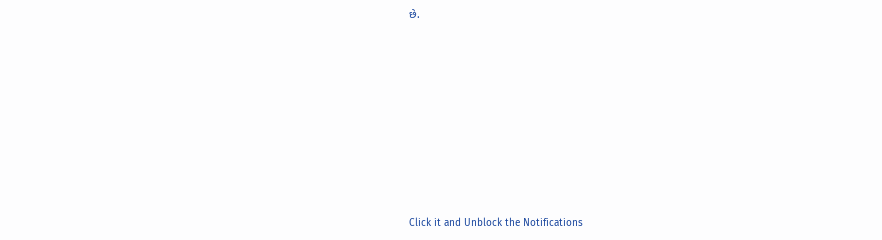છે.












Click it and Unblock the Notifications